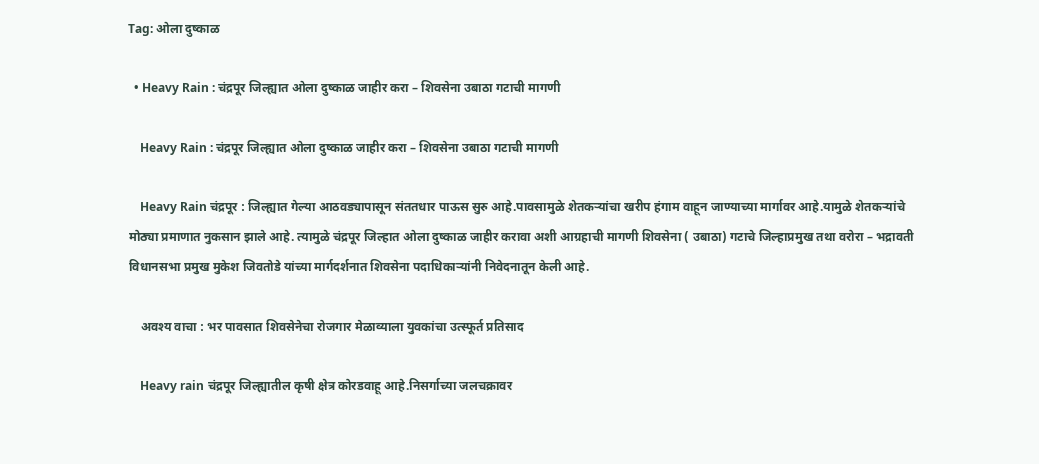Tag: ओला दुष्काळ

  • Heavy Rain : चंद्रपूर जिल्ह्यात ओला दुष्काळ जाहीर करा – शिवसेना उबाठा गटाची मागणी

    Heavy Rain : चंद्रपूर जिल्ह्यात ओला दुष्काळ जाहीर करा – शिवसेना उबाठा गटाची मागणी

    Heavy Rain चंद्रपूर : जिल्ह्यात गेल्या आठवड्यापासून संततधार पाऊस सुरु आहे.पावसामुळे शेतकऱ्यांचा खरीप हंगाम वाहून जाण्याच्या मार्गावर आहे.यामुळे शेतकऱ्यांचे मोठ्या प्रमाणात नुकसान झाले आहे. त्यामुळे चंद्रपूर जिल्हात ओला दुष्काळ जाहीर करावा अशी आग्रहाची मागणी शिवसेना ( उबाठा) गटाचे जिल्हाप्रमुख तथा वरोरा – भद्रावती विधानसभा प्रमुख मुकेश जिवतोडे यांच्या मार्गदर्शनात शिवसेना पदाधिकाऱ्यांनी निवेदनातून केली आहे.

    अवश्य वाचा : भर पावसात शिवसेनेचा रोजगार मेळाव्याला युवकांचा उत्स्फूर्त प्रतिसाद

    Heavy rain चंद्रपूर जिल्ह्यातील कृषी क्षेत्र कोरडवाहू आहे.निसर्गाच्या जलचक्रावर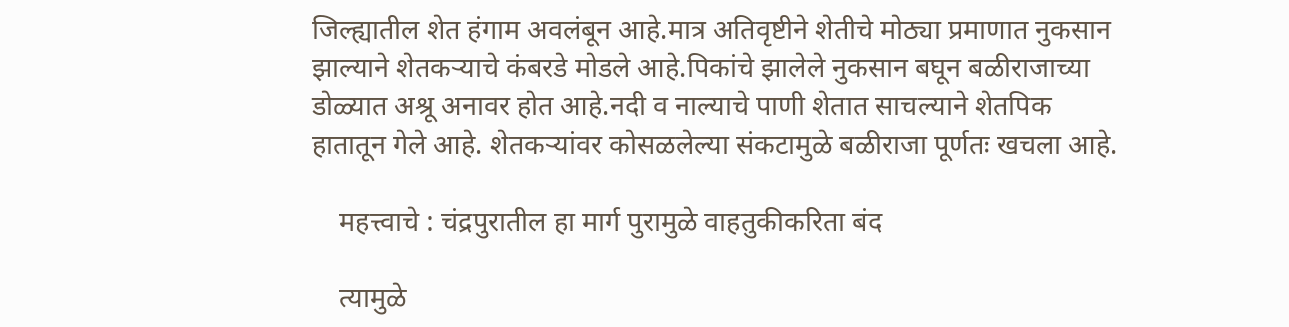जिल्ह्यातील शेत हंगाम अवलंबून आहे.मात्र अतिवृष्टीने शेतीचे मोठ्या प्रमाणात नुकसान झाल्याने शेतकऱ्याचे कंबरडे मोडले आहे.पिकांचे झालेले नुकसान बघून बळीराजाच्या डोळ्यात अश्रू अनावर होत आहे.नदी व नाल्याचे पाणी शेतात साचल्याने शेतपिक हातातून गेले आहे. शेतकऱ्यांवर कोसळलेल्या संकटामुळे बळीराजा पूर्णतः खचला आहे.

    महत्त्वाचे : चंद्रपुरातील हा मार्ग पुरामुळे वाहतुकीकरिता बंद

    त्यामुळे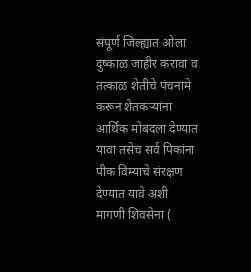संपूर्ण जिल्ह्यात ओला दुष्काळ जाहीर करावा व तत्काळ शेतीचे पंचनामे करून शेतकऱ्यांना आर्थिक मोबदला देण्यात यावा तसेच सर्व पिकांना पीक विम्याचे संरक्षण देण्यात यावे अशी मागणी शिवसेना (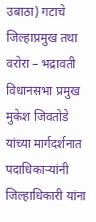उबाठा) गटाचे जिल्हाप्रमुख तथा वरोरा – भद्रावती विधानसभा प्रमुख मुकेश जिवतोडे यांच्या मार्गदर्शनात पदाधिकाऱ्यांनी जिल्हाधिकारी यांना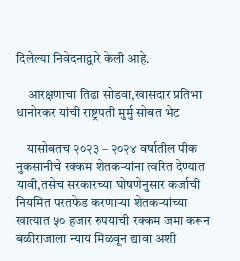दिलेल्या निवेदनाद्वारे केली आहे.

    आरक्षणाचा तिढा सोडवा,खासदार प्रतिभा धानोरकर यांची राष्ट्रपती मुर्मु सोबत भेट

    यासोबतच २०२३ – २०२४ वर्षातील पीक नुकसानीचे रक्कम शेतकऱ्यांना त्वरित देण्यात यावी,तसेच सरकारच्या घोषणेनुसार कर्जाची नियमित परतफेड करणाऱ्या शेतकऱ्यांच्या खात्यात ५० हजार रुपयाची रक्कम जमा करून बळीराजाला न्याय मिळवून द्यावा अशी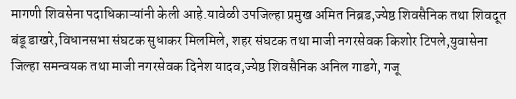मागणी शिवसेना पदाधिकाऱ्यांनी केली आहे.यावेळी उपजिल्हा प्रमुख अमित निब्रड,ज्येष्ठ शिवसैनिक तथा शिवदूत बंडू डाखरे,विधानसभा संघटक सुधाकर मिलमिले, शहर संघटक तथा माजी नगरसेवक किशोर टिपले,युवासेना जिल्हा समन्वयक तथा माजी नगरसेवक दिनेश यादव,ज्येष्ठ शिवसैनिक अनिल गाडगे, गजू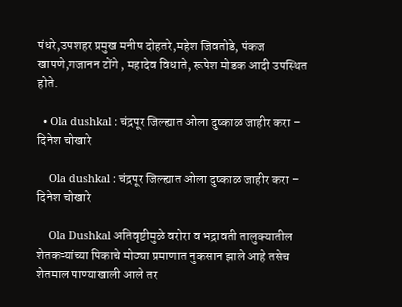पंधरे,उपशहर प्रमुख मनीष दोहतरे,महेश जिवतोडे, पंकज खापणे,गजानन टोंगे , महादेव विधाते, रूपेश मोडक आदी उपस्थित होते.

  • Ola dushkal : चंद्रपूर जिल्ह्यात ओला दुष्काळ जाहीर करा – दिनेश चोखारे

    Ola dushkal : चंद्रपूर जिल्ह्यात ओला दुष्काळ जाहीर करा – दिनेश चोखारे

    Ola Dushkal अतिवृष्टीमुळे वरोरा व भद्रावती तालुक्यातील शेतकऱ्यांच्या पिकाचे मोठ्या प्रमाणात नुकसान झाले आहे तसेच शेतमाल पाण्याखाली आले तर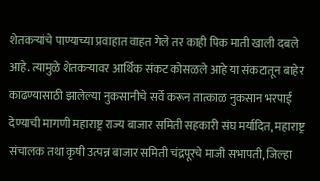शेतकऱ्यांचे पाण्याच्या प्रवाहात वाहत गेले तर काही पिक माती खाली दबले आहे. त्यामुळे शेतकऱ्यावर आर्थिक संकट कोसळले आहे या संकटातून बाहेर काढण्यासाठी झालेल्या नुकसानीचे सर्वे करून तात्काळ नुकसान भरपाई देण्याची मागणी महाराष्ट्र राज्य बाजार समिती सहकारी संघ मर्यादित, महाराष्ट्र संचालक तथा कृषी उत्पन्न बाजार समिती चंद्रपूरचे माजी सभापती, जिल्हा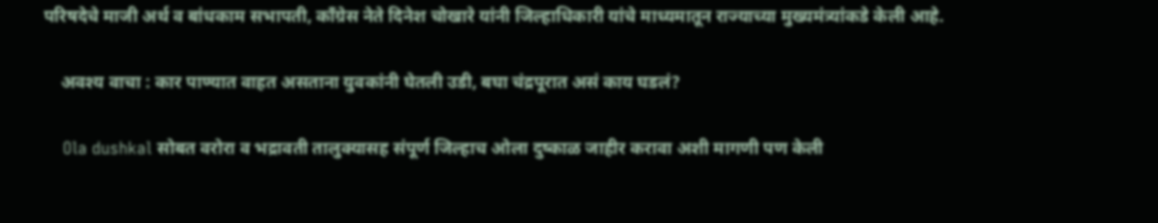परिषदेचे माजी अर्थ व बांधकाम सभापती, काँग्रेस नेते दिनेश चोखारे यांनी जिल्हाधिकारी यांचे माध्यमातून राज्याच्या मुख्यमंत्र्यांकडे केली आहे.

    अवश्य वाचा : कार पाण्यात वाहत असताना युवकांनी घेतली उडी, बघा चंद्रपूरात असं काय घडलं?

    Ola dushkal सोबत वरोरा व भद्रावती तालुक्यासह संपूर्ण जिल्हाच ओला दुष्काळ जाहीर करावा अशी मागणी पण केली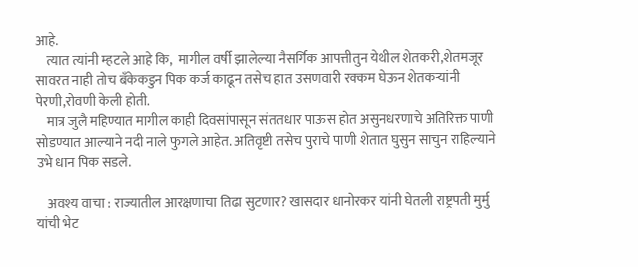आहे.
    त्यात त्यांनी म्हटले आहे कि,  मागील वर्षी झालेल्या नैसर्गिक आपत्तीतुन येथील शेतकरी,शेतमजूर सावरत नाही तोच बँकेकडुन पिक कर्ज काढून तसेच हात उसणवारी रक्कम घेऊन शेतकऱ्यांनी पेरणी,रोवणी केली होती.
    मात्र जुलै महिण्यात मागील काही दिवसांपासून संततधार पाऊस होत असुनधरणाचे अतिरिक्त पाणी सोडण्यात आल्याने नदी नाले फुगले आहेत. अतिवृष्टी तसेच पुराचे पाणी शेतात घुसुन साचुन राहिल्याने उभे धान पिक सडले.

    अवश्य वाचा : राज्यातील आरक्षणाचा तिढा सुटणार? खासदार धानोरकर यांनी घेतली राष्ट्रपती मुर्मु यांची भेट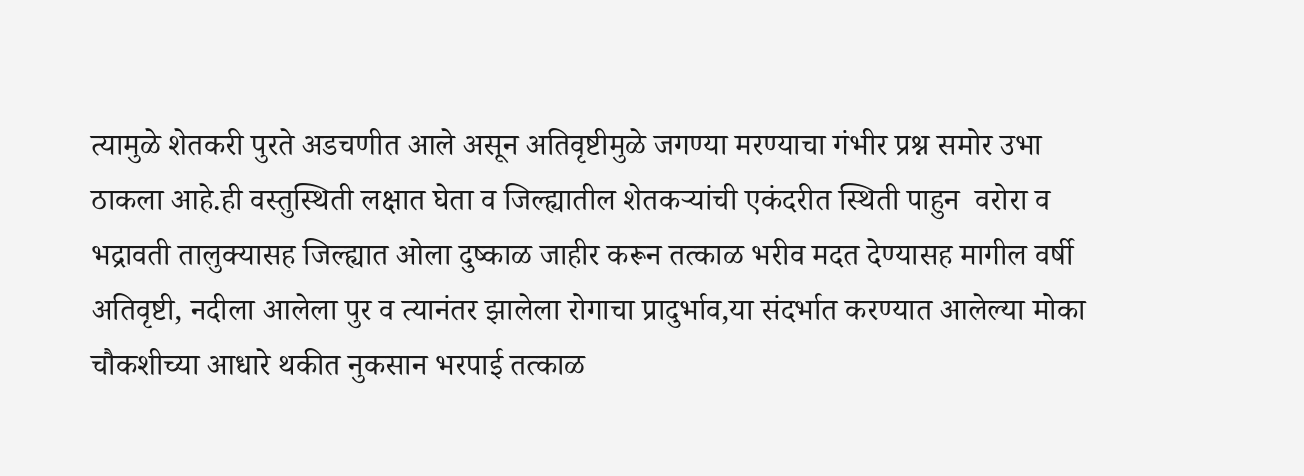त्यामुळे शेतकरी पुरते अडचणीत आले असून अतिवृष्टीमुळे जगण्या मरण्याचा गंभीर प्रश्न समोर उभा ठाकला आहे.ही वस्तुस्थिती लक्षात घेता व जिल्ह्यातील शेतकऱ्यांची एकंदरीत स्थिती पाहुन  वरोरा व भद्रावती तालुक्यासह जिल्ह्यात ओला दुष्काळ जाहीर करून तत्काळ भरीव मदत देण्यासह मागील वर्षी अतिवृष्टी, नदीला आलेला पुर व त्यानंतर झालेला रोगाचा प्रादुर्भाव,या संदर्भात करण्यात आलेल्या मोका चौकशीच्या आधारे थकीत नुकसान भरपाई तत्काळ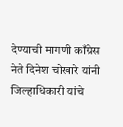देण्याची मागणी काँग्रेस नेते दिनेश चोखारे यांनी जिल्हाधिकारी यांचे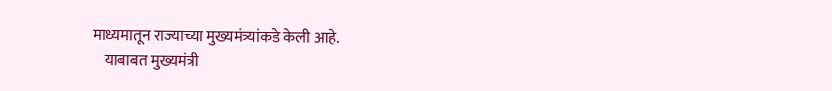माध्यमातून राज्याच्या मुख्यमंत्र्यांकडे केली आहे.
    याबाबत मुख्यमंत्री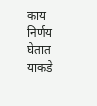काय निर्णय घेतात याकडे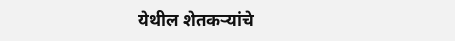येथील शेतकऱ्यांचे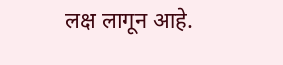लक्ष लागून आहे.